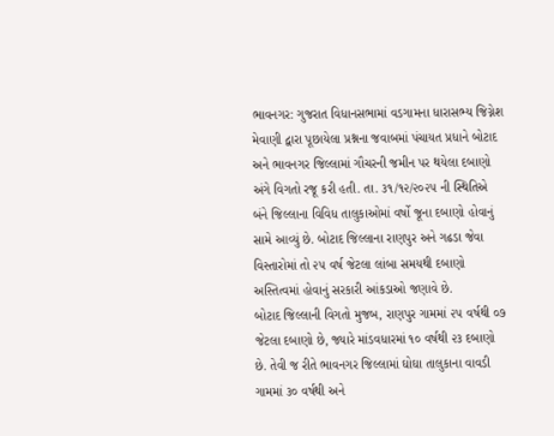ભાવનગર: ગુજરાત વિધાનસભામાં વડગામના ધારાસભ્ય જિગ્નેશ મેવાણી દ્વારા પૂછાયેલા પ્રશ્નના જવાબમાં પંચાયત પ્રધાને બોટાદ અને ભાવનગર જિલ્લામાં ગૌચરની જમીન પર થયેલા દબાણો અંગે વિગતો રજૂ કરી હતી. તા. ૩૧/૧૨/૨૦૨૫ ની સ્થિતિએ બંને જિલ્લાના વિવિધ તાલુકાઓમાં વર્ષો જૂના દબાણો હોવાનું સામે આવ્યું છે. બોટાદ જિલ્લાના રાણપુર અને ગઢડા જેવા વિસ્તારોમાં તો ૨૫ વર્ષ જેટલા લાંબા સમયથી દબાણો અસ્તિત્વમાં હોવાનું સરકારી આંકડાઓ જણાવે છે.
બોટાદ જિલ્લાની વિગતો મુજબ, રાણપુર ગામમાં ૨૫ વર્ષથી ૦૭ જેટલા દબાણો છે, જ્યારે માંડવધારમાં ૧૦ વર્ષથી ૨૩ દબાણો છે. તેવી જ રીતે ભાવનગર જિલ્લામાં ઘોઘા તાલુકાના વાવડી ગામમાં ૩૦ વર્ષથી અને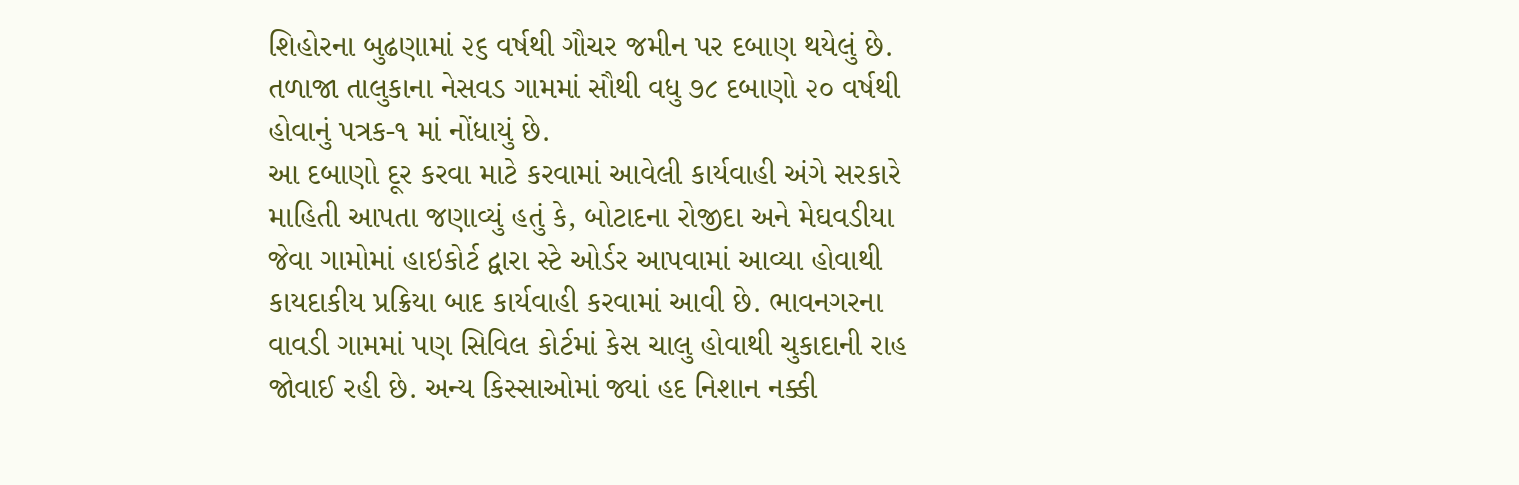શિહોરના બુઢણામાં ૨૬ વર્ષથી ગૌચર જમીન પર દબાણ થયેલું છે. તળાજા તાલુકાના નેસવડ ગામમાં સૌથી વધુ ૭૮ દબાણો ૨૦ વર્ષથી હોવાનું પત્રક-૧ માં નોંધાયું છે.
આ દબાણો દૂર કરવા માટે કરવામાં આવેલી કાર્યવાહી અંગે સરકારે માહિતી આપતા જણાવ્યું હતું કે, બોટાદના રોજીદા અને મેઘવડીયા જેવા ગામોમાં હાઇકોર્ટ દ્વારા સ્ટે ઓર્ડર આપવામાં આવ્યા હોવાથી કાયદાકીય પ્રક્રિયા બાદ કાર્યવાહી કરવામાં આવી છે. ભાવનગરના વાવડી ગામમાં પણ સિવિલ કોર્ટમાં કેસ ચાલુ હોવાથી ચુકાદાની રાહ જોવાઈ રહી છે. અન્ય કિસ્સાઓમાં જ્યાં હદ નિશાન નક્કી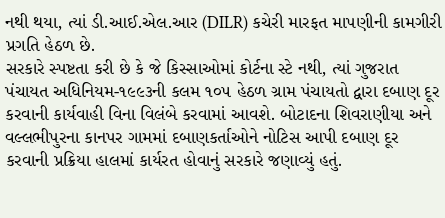નથી થયા, ત્યાં ડી.આઈ.એલ.આર (DILR) કચેરી મારફત માપણીની કામગીરી પ્રગતિ હેઠળ છે.
સરકારે સ્પષ્ટતા કરી છે કે જે કિસ્સાઓમાં કોર્ટના સ્ટે નથી, ત્યાં ગુજરાત પંચાયત અધિનિયમ-૧૯૯૩ની કલમ ૧૦૫ હેઠળ ગ્રામ પંચાયતો દ્વારા દબાણ દૂર કરવાની કાર્યવાહી વિના વિલંબે કરવામાં આવશે. બોટાદના શિવરાણીયા અને વલ્લભીપુરના કાનપર ગામમાં દબાણકર્તાઓને નોટિસ આપી દબાણ દૂર કરવાની પ્રક્રિયા હાલમાં કાર્યરત હોવાનું સરકારે જણાવ્યું હતું.